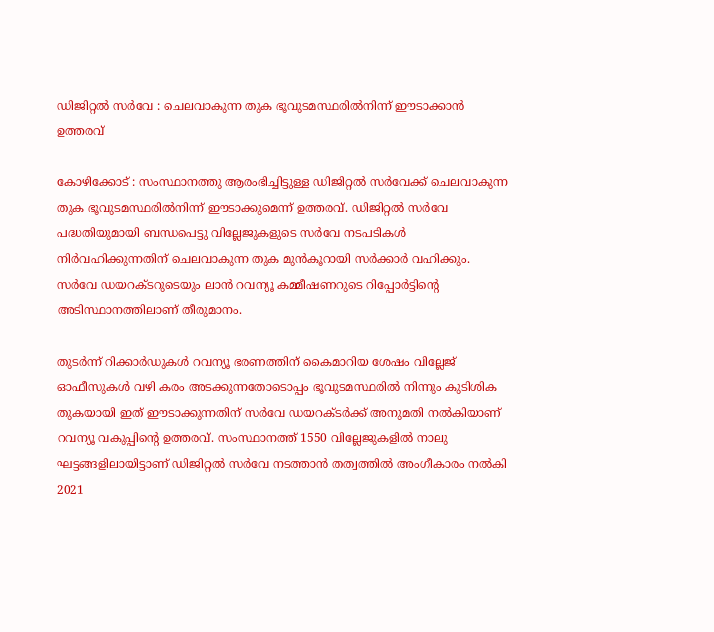ഡിജിറ്റൽ സർവേ : ചെലവാകുന്ന തുക ഭൂവുടമസ്ഥരിൽനിന്ന് ഈടാക്കാൻ ഉത്തരവ്

കോഴിക്കോട് : സംസ്ഥാനത്തു ആരംഭിച്ചിട്ടുള്ള ഡിജിറ്റൽ സർവേക്ക് ചെലവാകുന്ന തുക ഭൂവുടമസ്ഥരിൽനിന്ന് ഈടാക്കുമെന്ന് ഉത്തരവ്. ഡിജിറ്റൽ സർവേ പദ്ധതിയുമായി ബന്ധപെട്ടു വില്ലേജുകളുടെ സർവേ നടപടികൾ നിർവഹിക്കുന്നതിന് ചെലവാകുന്ന തുക മുൻകൂറായി സർക്കാർ വഹിക്കും. സർവേ ഡയറക്ടറുടെയും ലാൻ റവന്യൂ കമ്മീഷണറുടെ റിപ്പോർട്ടിന്റെ അടിസ്ഥാനത്തിലാണ് തീരുമാനം.

തുടർന്ന് റിക്കാർഡുകൾ റവന്യൂ ഭരണത്തിന് കൈമാറിയ ശേഷം വില്ലേജ് ഓഫീസുകൾ വഴി കരം അടക്കുന്നതോടൊപ്പം ഭൂവുടമസ്ഥരിൽ നിന്നും കുടിശിക തുകയായി ഇത് ഈടാക്കുന്നതിന് സർവേ ഡയറക്ടർക്ക് അനുമതി നൽകിയാണ് റവന്യൂ വകുപ്പിന്റെ ഉത്തരവ്. സംസ്ഥാനത്ത് 1550 വില്ലേജുകളിൽ നാലു ഘട്ടങ്ങളിലായിട്ടാണ് ഡിജിറ്റൽ സർവേ നടത്താൻ തത്വത്തിൽ അംഗീകാരം നൽകി 2021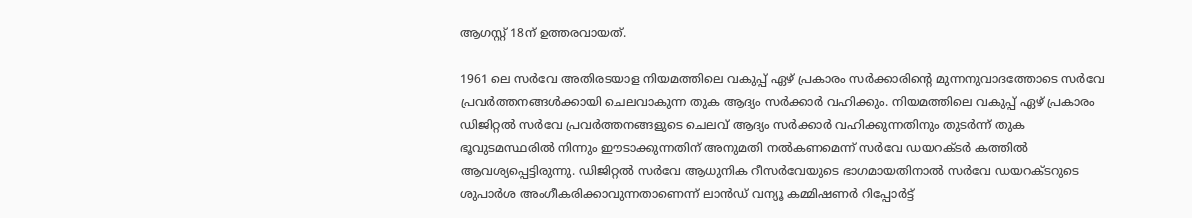ആഗസ്റ്റ് 18ന് ഉത്തരവായത്.

1961 ലെ സർവേ അതിരടയാള നിയമത്തിലെ വകുപ്പ് ഏഴ് പ്രകാരം സർക്കാരിന്റെ മുന്നനുവാദത്തോടെ സർവേ പ്രവർത്തനങ്ങൾക്കായി ചെലവാകുന്ന തുക ആദ്യം സർക്കാർ വഹിക്കും. നിയമത്തിലെ വകുപ്പ് ഏഴ് പ്രകാരം ഡിജിറ്റൽ സർവേ പ്രവർത്തനങ്ങളുടെ ചെലവ് ആദ്യം സർക്കാർ വഹിക്കുന്നതിനും തുടർന്ന് തുക ഭൂവുടമസ്ഥരിൽ നിന്നും ഈടാക്കുന്നതിന് അനുമതി നൽകണമെന്ന് സർവേ ഡയറക്ടർ കത്തിൽ ആവശ്യപ്പെട്ടിരുന്നു. ഡിജിറ്റൽ സർവേ ആധുനിക റീസർവേയുടെ ഭാഗമായതിനാൽ സർവേ ഡയറക്ടറുടെ ശുപാർശ അംഗീകരിക്കാവുന്നതാണെന്ന് ലാൻഡ് വന്യൂ കമ്മിഷണർ റിപ്പോർട്ട്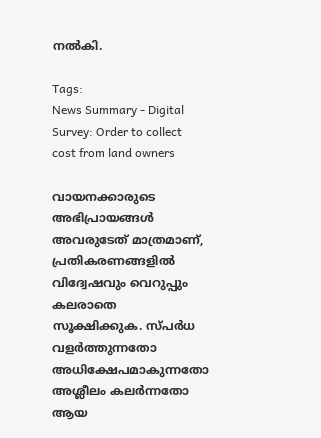നൽകി.

Tags:
News Summary - Digital Survey: Order to collect cost from land owners

വായനക്കാരുടെ അഭിപ്രായങ്ങള്‍ അവരുടേത് മാത്രമാണ്, പ്രതികരണങ്ങളിൽ വിദ്വേഷവും വെറുപ്പും കലരാതെ സൂക്ഷിക്കുക. സ്പർധ വളർത്തുന്നതോ അധിക്ഷേപമാകുന്നതോ അശ്ലീലം കലർന്നതോ ആയ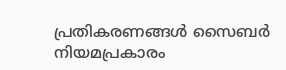പ്രതികരണങ്ങൾ സൈബർ നിയമപ്രകാരം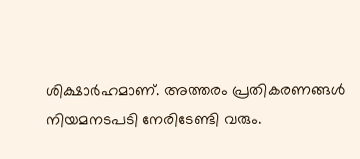ശിക്ഷാർഹമാണ്. അത്തരം പ്രതികരണങ്ങൾ നിയമനടപടി നേരിടേണ്ടി വരും.